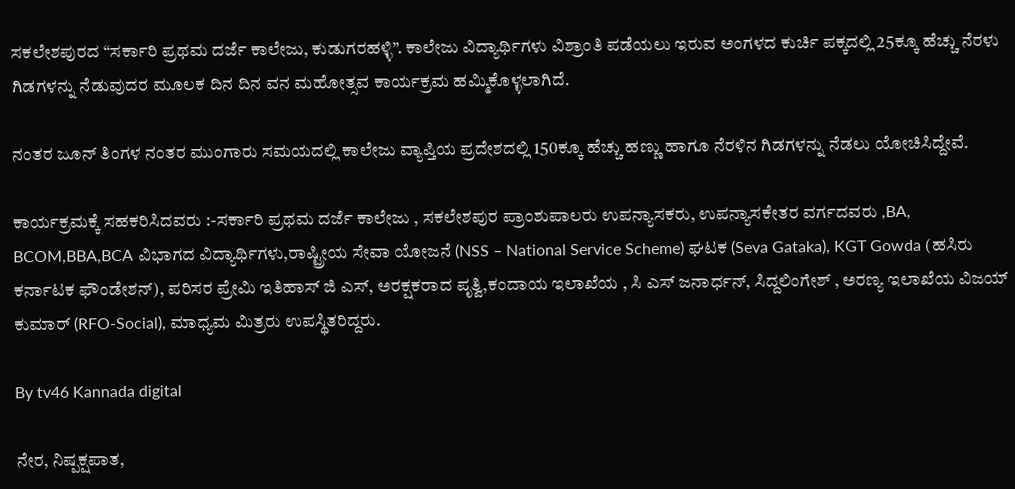ಸಕಲೇಶಪುರದ “ಸರ್ಕಾರಿ ಪ್ರಥಮ ದರ್ಜೆ ಕಾಲೇಜು, ಕುಡುಗರಹಳ್ಳಿ”. ಕಾಲೇಜು ವಿದ್ಯಾರ್ಥಿಗಳು ವಿಶ್ರಾಂತಿ ಪಡೆಯಲು ಇರುವ ಅಂಗಳದ ಕುರ್ಚಿ ಪಕ್ಕದಲ್ಲಿ 25ಕ್ಕೂ ಹೆಚ್ಚು ನೆರಳು ಗಿಡಗಳನ್ನು ನೆಡುವುದರ ಮೂಲಕ ದಿನ ದಿನ ವನ ಮಹೋತ್ಸವ ಕಾರ್ಯಕ್ರಮ ಹಮ್ಮಿಕೊಳ್ಳಲಾಗಿದೆ.

ನಂತರ ಜೂನ್ ತಿಂಗಳ ನಂತರ ಮುಂಗಾರು ಸಮಯದಲ್ಲಿ ಕಾಲೇಜು ವ್ಯಾಪ್ತಿಯ ಪ್ರದೇಶದಲ್ಲಿ 150ಕ್ಕೂ ಹೆಚ್ಚು ಹಣ್ಣು ಹಾಗೂ ನೆರಳಿನ ಗಿಡಗಳನ್ನು ನೆಡಲು ಯೋಚಿಸಿದ್ದೇವೆ.

ಕಾರ್ಯಕ್ರಮಕ್ಕೆ ಸಹಕರಿಸಿದವರು :-ಸರ್ಕಾರಿ ಪ್ರಥಮ ದರ್ಜೆ ಕಾಲೇಜು , ಸಕಲೇಶಪುರ ಪ್ರಾಂಶುಪಾಲರು ಉಪನ್ಯಾಸಕರು, ಉಪನ್ಯಾಸಕೇತರ ವರ್ಗದವರು ,BA, BCOM,BBA,BCA ವಿಭಾಗದ ವಿದ್ಯಾರ್ಥಿಗಳು,ರಾಷ್ಟ್ರೀಯ ಸೇವಾ ಯೋಜನೆ (NSS – National Service Scheme) ಘಟಕ (Seva Gataka), KGT Gowda (ಹಸಿರು ಕರ್ನಾಟಕ ಫೌಂಡೇಶನ್), ಪರಿಸರ ಪ್ರೇಮಿ ಇತಿಹಾಸ್ ಜಿ ಎಸ್, ಅರಕ್ಷಕರಾದ ಪೃತ್ವಿ,ಕಂದಾಯ ಇಲಾಖೆಯ , ಸಿ ಎಸ್ ಜನಾರ್ಧನ್, ಸಿದ್ದಲಿಂಗೇಶ್ , ಅರಣ್ಯ ಇಲಾಖೆಯ ವಿಜಯ್ ಕುಮಾರ್ (RFO-Social), ಮಾಧ್ಯಮ ಮಿತ್ರರು ಉಪಸ್ಥಿತರಿದ್ದರು.

By tv46 Kannada digital

ನೇರ, ನಿಷ್ಪಕ್ಷಪಾತ,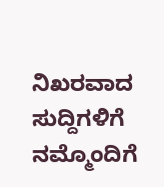ನಿಖರವಾದ ಸುದ್ದಿಗಳಿಗೆ ನಮ್ಮೊಂದಿಗೆ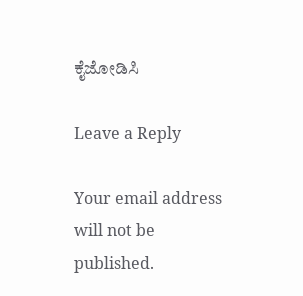ಕೈಜೋಡಿಸಿ

Leave a Reply

Your email address will not be published.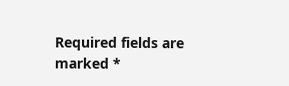Required fields are marked *